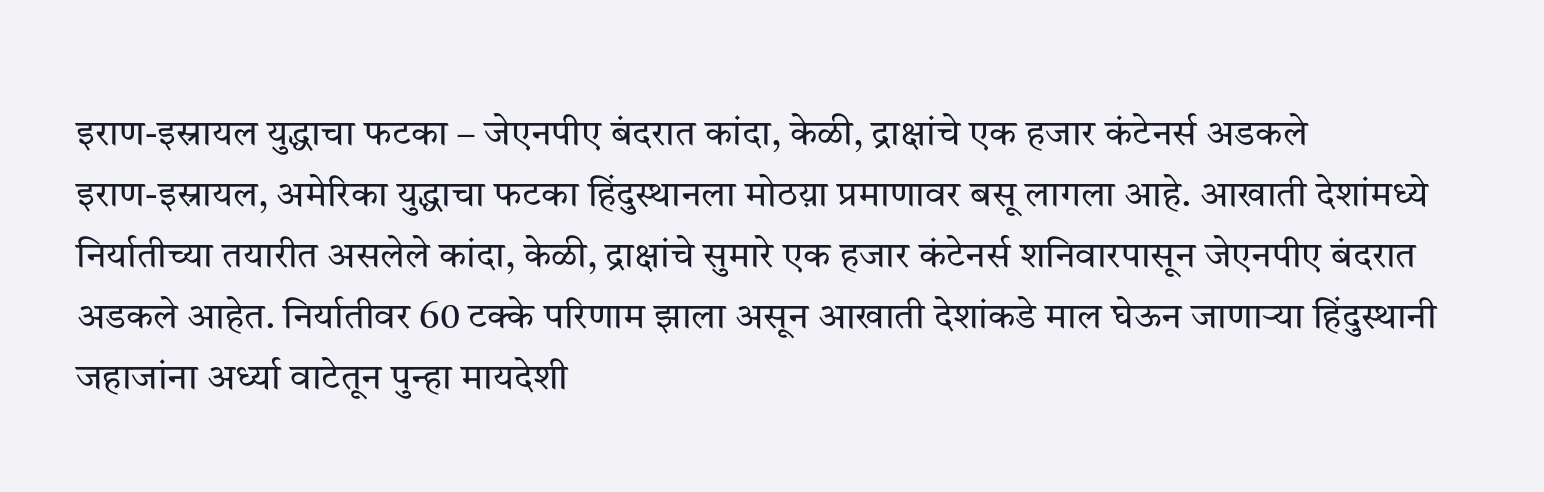इराण-इस्रायल युद्धाचा फटका – जेएनपीए बंदरात कांदा, केळी, द्राक्षांचे एक हजार कंटेनर्स अडकले
इराण-इस्रायल, अमेरिका युद्धाचा फटका हिंदुस्थानला मोठय़ा प्रमाणावर बसू लागला आहे. आखाती देशांमध्ये निर्यातीच्या तयारीत असलेले कांदा, केळी, द्राक्षांचे सुमारे एक हजार कंटेनर्स शनिवारपासून जेएनपीए बंदरात अडकले आहेत. निर्यातीवर 60 टक्के परिणाम झाला असून आखाती देशांकडे माल घेऊन जाणाऱ्या हिंदुस्थानी जहाजांना अर्ध्या वाटेतून पुन्हा मायदेशी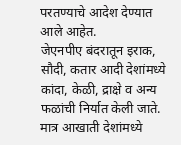परतण्याचे आदेश देण्यात आले आहेत.
जेएनपीए बंदरातून इराक, सौदी, कतार आदी देशांमध्ये कांदा, केळी, द्राक्षे व अन्य फळांची निर्यात केली जाते. मात्र आखाती देशांमध्ये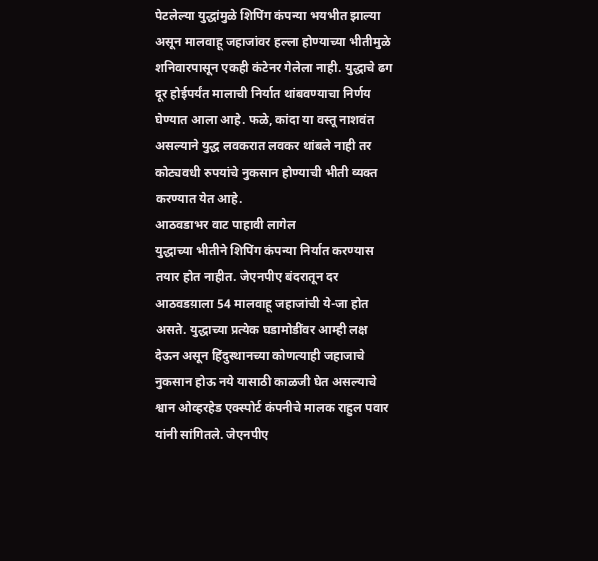पेटलेल्या युद्धांमुळे शिपिंग कंपन्या भयभीत झाल्या असून मालवाहू जहाजांवर हल्ला होण्याच्या भीतीमुळे शनिवारपासून एकही कंटेनर गेलेला नाही. युद्धाचे ढग दूर होईपर्यंत मालाची निर्यात थांबवण्याचा निर्णय घेण्यात आला आहे. फळे, कांदा या वस्तू नाशवंत असल्याने युद्ध लवकरात लवकर थांबले नाही तर कोट्यवधी रुपयांचे नुकसान होण्याची भीती व्यक्त करण्यात येत आहे.
आठवडाभर वाट पाहावी लागेल
युद्धाच्या भीतीने शिपिंग कंपन्या निर्यात करण्यास तयार होत नाहीत. जेएनपीए बंदरातून दर आठवडय़ाला 54 मालवाहू जहाजांची ये-जा होत असते. युद्धाच्या प्रत्येक घडामोडींवर आम्ही लक्ष देऊन असून हिंदुस्थानच्या कोणत्याही जहाजाचे नुकसान होऊ नये यासाठी काळजी घेत असल्याचे श्वान ओव्हरहेड एक्स्पोर्ट कंपनीचे मालक राहुल पवार यांनी सांगितले. जेएनपीए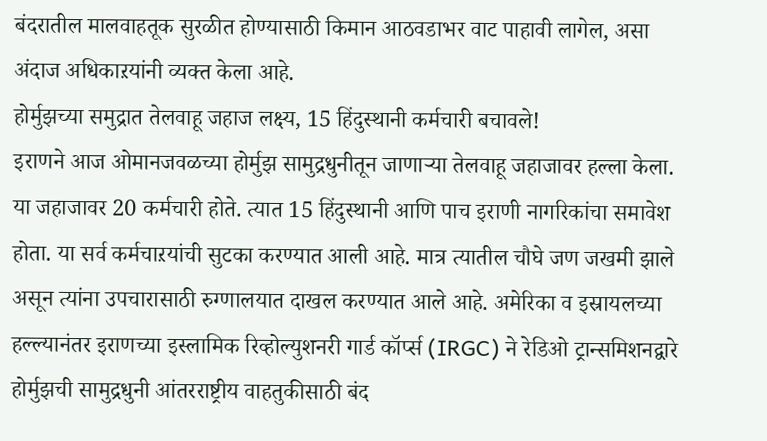बंदरातील मालवाहतूक सुरळीत होण्यासाठी किमान आठवडाभर वाट पाहावी लागेल, असा अंदाज अधिकाऱयांनी व्यक्त केला आहे.
होर्मुझच्या समुद्रात तेलवाहू जहाज लक्ष्य, 15 हिंदुस्थानी कर्मचारी बचावले!
इराणने आज ओमानजवळच्या होर्मुझ सामुद्रधुनीतून जाणाऱ्या तेलवाहू जहाजावर हल्ला केला. या जहाजावर 20 कर्मचारी होते. त्यात 15 हिंदुस्थानी आणि पाच इराणी नागरिकांचा समावेश होता. या सर्व कर्मचाऱयांची सुटका करण्यात आली आहे. मात्र त्यातील चौघे जण जखमी झाले असून त्यांना उपचारासाठी रुग्णालयात दाखल करण्यात आले आहे. अमेरिका व इस्रायलच्या हल्ल्यानंतर इराणच्या इस्लामिक रिव्होल्युशनरी गार्ड कॉर्प्स (IRGC) ने रेडिओ ट्रान्समिशनद्वारे होर्मुझची सामुद्रधुनी आंतरराष्ट्रीय वाहतुकीसाठी बंद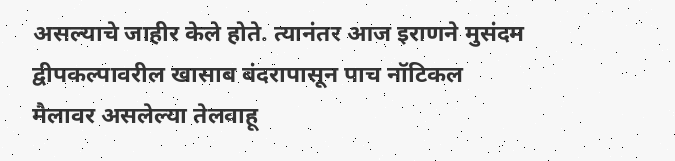असल्याचे जाहीर केले होते. त्यानंतर आज इराणने मुसंदम द्वीपकल्पावरील खासाब बंदरापासून पाच नॉटिकल मैलावर असलेल्या तेलवाहू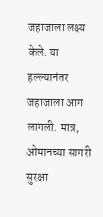जहाजाला लक्ष्य केले. या हल्ल्यानंतर जहाजाला आग लागली. मात्र, ओमानच्या सागरी सुरक्षा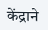केंद्राने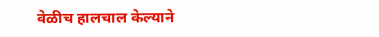वेळीच हालचाल केल्याने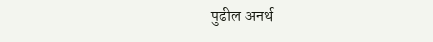पुढील अनर्थ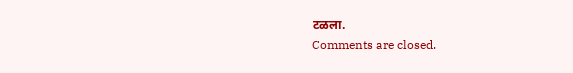टळला.
Comments are closed.